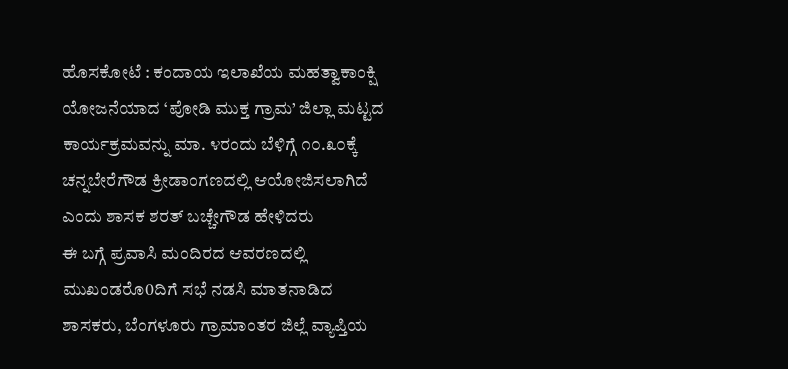ಹೊಸಕೋಟೆ : ಕಂದಾಯ ಇಲಾಖೆಯ ಮಹತ್ವಾಕಾಂಕ್ಷಿ ಯೋಜನೆಯಾದ ‘ಪೋಡಿ ಮುಕ್ತ ಗ್ರಾಮ’ ಜಿಲ್ಲಾ ಮಟ್ಟದ ಕಾರ್ಯಕ್ರಮವನ್ನು ಮಾ. ೪ರಂದು ಬೆಳಿಗ್ಗೆ ೧೦.೩೦ಕ್ಕೆ ಚನ್ನಬೇರೆಗೌಡ ಕ್ರೀಡಾಂಗಣದಲ್ಲಿ ಆಯೋಜಿಸಲಾಗಿದೆ ಎಂದು ಶಾಸಕ ಶರತ್ ಬಚ್ಚೇಗೌಡ ಹೇಳಿದರು
ಈ ಬಗ್ಗೆ ಪ್ರವಾಸಿ ಮಂದಿರದ ಆವರಣದಲ್ಲಿ ಮುಖಂಡರೊ0ದಿಗೆ ಸಭೆ ನಡಸಿ ಮಾತನಾಡಿದ ಶಾಸಕರು, ಬೆಂಗಳೂರು ಗ್ರಾಮಾಂತರ ಜಿಲ್ಲೆ ವ್ಯಾಪ್ತಿಯ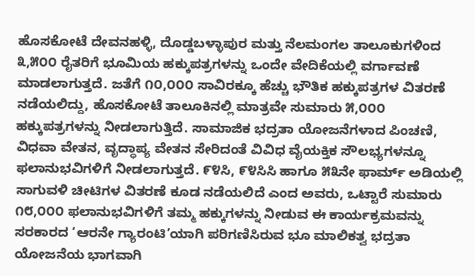ಹೊಸಕೋಟೆ ದೇವನಹಳ್ಳಿ, ದೊಡ್ಡಬಳ್ಳಾಪುರ ಮತ್ತು ನೆಲಮಂಗಲ ತಾಲೂಕುಗಳಿಂದ ೩,೫೦೦ ರೈತರಿಗೆ ಭೂಮಿಯ ಹಕ್ಕುಪತ್ರಗಳನ್ನು ಒಂದೇ ವೇದಿಕೆಯಲ್ಲಿ ವರ್ಗಾವಣೆ ಮಾಡಲಾಗುತ್ತದೆ. ಜತೆಗೆ ೧೦,೦೦೦ ಸಾವಿರಕ್ಕೂ ಹೆಚ್ಚು ಭೌತಿಕ ಹಕ್ಕುಪತ್ರಗಳ ವಿತರಣೆ ನಡೆಯಲಿದ್ದು, ಹೊಸಕೋಟೆ ತಾಲೂಕಿನಲ್ಲಿ ಮಾತ್ರವೇ ಸುಮಾರು ೫,೦೦೦ ಹಕ್ಕುಪತ್ರಗಳನ್ನು ನೀಡಲಾಗುತ್ತಿದೆ. ಸಾಮಾಜಿಕ ಭದ್ರತಾ ಯೋಜನೆಗಳಾದ ಪಿಂಚಣಿ, ವಿಧವಾ ವೇತನ, ವೃದ್ಧಾಪ್ಯ ವೇತನ ಸೇರಿದಂತೆ ವಿವಿಧ ವೈಯಕ್ತಿಕ ಸೌಲಭ್ಯಗಳನ್ನೂ ಫಲಾನುಭವಿಗಳಿಗೆ ನೀಡಲಾಗುತ್ತದೆ. ೯೪ಸಿ, ೯೪ಸಿಸಿ ಹಾಗೂ ೫೩ನೇ ಫಾರ್ಮ್ ಅಡಿಯಲ್ಲಿ ಸಾಗುವಳಿ ಚೀಟಿಗಳ ವಿತರಣೆ ಕೂಡ ನಡೆಯಲಿದೆ ಎಂದ ಅವರು, ಒಟ್ಟಾರೆ ಸುಮಾರು ೧೮,೦೦೦ ಫಲಾನುಭವಿಗಳಿಗೆ ತಮ್ಮ ಹಕ್ಕುಗಳನ್ನು ನೀಡುವ ಈ ಕಾರ್ಯಕ್ರಮವನ್ನು ಸರಕಾರದ ‘ಆರನೇ ಗ್ಯಾರಂಟಿ’ಯಾಗಿ ಪರಿಗಣಿಸಿರುವ ಭೂ ಮಾಲಿಕತ್ವ ಭದ್ರತಾ ಯೋಜನೆಯ ಭಾಗವಾಗಿ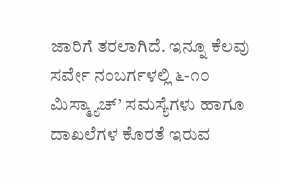ಜಾರಿಗೆ ತರಲಾಗಿದೆ. ಇನ್ನೂ ಕೆಲವು ಸರ್ವೇ ನಂಬರ್ಗಳಲ್ಲಿ ೬-೧೦ ಮಿಸ್ಮ್ಯಾಚ್’ ಸಮಸ್ಯೆಗಳು ಹಾಗೂ ದಾಖಲೆಗಳ ಕೊರತೆ ಇರುವ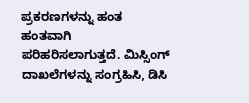ಪ್ರಕರಣಗಳನ್ನು ಹಂತ ಹಂತವಾಗಿ ಪರಿಹರಿಸಲಾಗುತ್ತದೆ. ಮಿಸ್ಸಿಂಗ್ ದಾಖಲೆಗಳನ್ನು ಸಂಗ್ರಹಿಸಿ, ಡಿಸಿ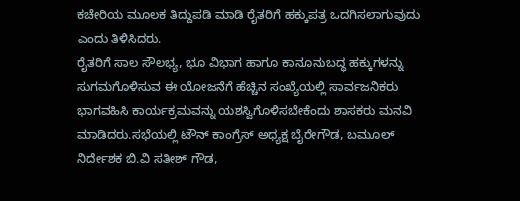ಕಚೇರಿಯ ಮೂಲಕ ತಿದ್ದುಪಡಿ ಮಾಡಿ ರೈತರಿಗೆ ಹಕ್ಕುಪತ್ರ ಒದಗಿಸಲಾಗುವುದು ಎಂದು ತಿಳಿಸಿದರು.
ರೈತರಿಗೆ ಸಾಲ ಸೌಲಭ್ಯ, ಭೂ ವಿಭಾಗ ಹಾಗೂ ಕಾನೂನುಬದ್ಧ ಹಕ್ಕುಗಳನ್ನು ಸುಗಮಗೊಳಿಸುವ ಈ ಯೋಜನೆಗೆ ಹೆಚ್ಚಿನ ಸಂಖ್ಯೆಯಲ್ಲಿ ಸಾರ್ವಜನಿಕರು ಭಾಗವಹಿಸಿ ಕಾರ್ಯಕ್ರಮವನ್ನು ಯಶಸ್ವಿಗೊಳಿಸಬೇಕೆಂದು ಶಾಸಕರು ಮನವಿ ಮಾಡಿದರು.ಸಭೆಯಲ್ಲಿ ಟೌನ್ ಕಾಂಗ್ರೆಸ್ ಅಧ್ಯಕ್ಷ ಬೈರೇಗೌಡ, ಬಮೂಲ್ ನಿರ್ದೇಶಕ ಬಿ.ವಿ ಸತೀಶ್ ಗೌಡ,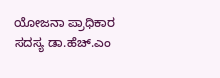ಯೋಜನಾ ಪ್ರಾಧಿಕಾರ ಸದಸ್ಯ ಡಾ.ಹೆಚ್.ಎಂ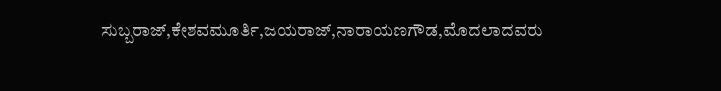ಸುಬ್ಬರಾಜ್,ಕೇಶವಮೂರ್ತಿ,ಜಯರಾಜ್,ನಾರಾಯಣಗೌಡ,ಮೊದಲಾದವರು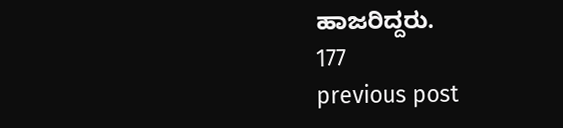ಹಾಜರಿದ್ದರು.
177
previous post